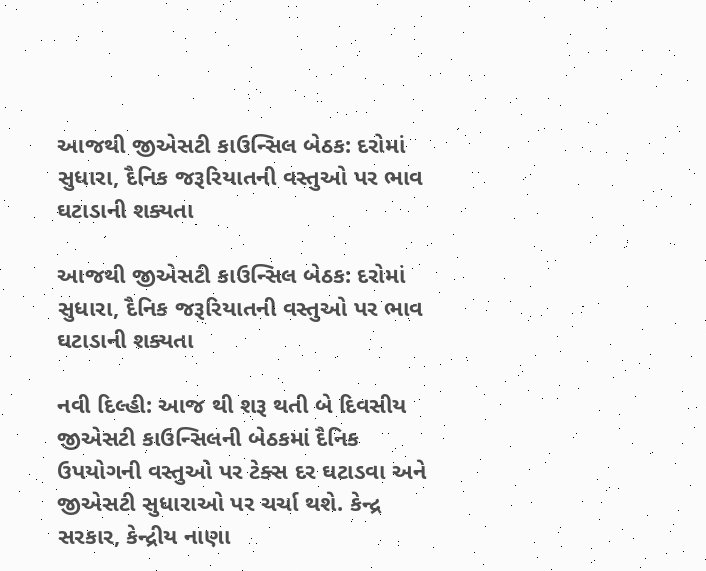આજથી જીએસટી કાઉન્સિલ બેઠક: દરોમાં સુધારા, દૈનિક જરૂરિયાતની વસ્તુઓ પર ભાવ ઘટાડાની શક્યતા

આજથી જીએસટી કાઉન્સિલ બેઠક: દરોમાં સુધારા, દૈનિક જરૂરિયાતની વસ્તુઓ પર ભાવ ઘટાડાની શક્યતા

નવી દિલ્હી: આજ થી શરૂ થતી બે દિવસીય જીએસટી કાઉન્સિલની બેઠકમાં દૈનિક ઉપયોગની વસ્તુઓ પર ટેક્સ દર ઘટાડવા અને જીએસટી સુધારાઓ પર ચર્ચા થશે. કેન્દ્ર સરકાર, કેન્દ્રીય નાણા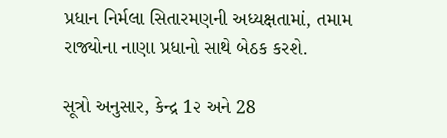પ્રધાન નિર્મલા સિતારમણની અધ્યક્ષતામાં, તમામ રાજ્યોના નાણા પ્રધાનો સાથે બેઠક કરશે.

સૂત્રો અનુસાર, કેન્દ્ર 1૨ અને 28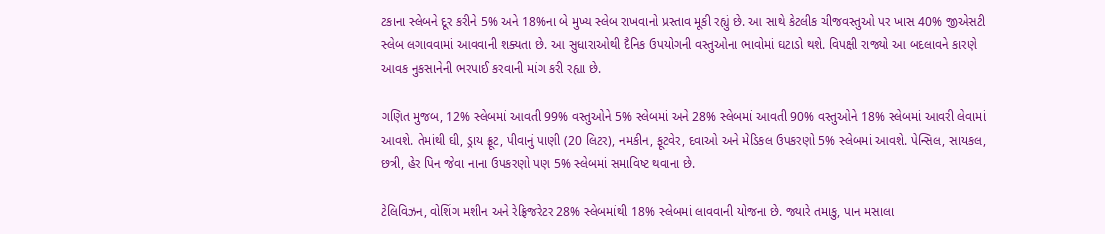ટકાના સ્લેબને દૂર કરીને 5% અને 18%ના બે મુખ્ય સ્લેબ રાખવાનો પ્રસ્તાવ મૂકી રહ્યું છે. આ સાથે કેટલીક ચીજવસ્તુઓ પર ખાસ 40% જીએસટી સ્લેબ લગાવવામાં આવવાની શક્યતા છે. આ સુધારાઓથી દૈનિક ઉપયોગની વસ્તુઓના ભાવોમાં ઘટાડો થશે. વિપક્ષી રાજ્યો આ બદલાવને કારણે આવક નુકસાનેની ભરપાઈ કરવાની માંગ કરી રહ્યા છે.

ગણિત મુજબ, 12% સ્લેબમાં આવતી 99% વસ્તુઓને 5% સ્લેબમાં અને 28% સ્લેબમાં આવતી 90% વસ્તુઓને 18% સ્લેબમાં આવરી લેવામાં આવશે. તેમાંથી ઘી, ડ્રાય ફ્રૂટ, પીવાનું પાણી (20 લિટર), નમકીન, ફૂટવેર, દવાઓ અને મેડિકલ ઉપકરણો 5% સ્લેબમાં આવશે. પેન્સિલ, સાયકલ, છત્રી, હેર પિન જેવા નાના ઉપકરણો પણ 5% સ્લેબમાં સમાવિષ્ટ થવાના છે.

ટેલિવિઝન, વોશિંગ મશીન અને રેફ્રિજરેટર 28% સ્લેબમાંથી 18% સ્લેબમાં લાવવાની યોજના છે. જ્યારે તમાકુ, પાન મસાલા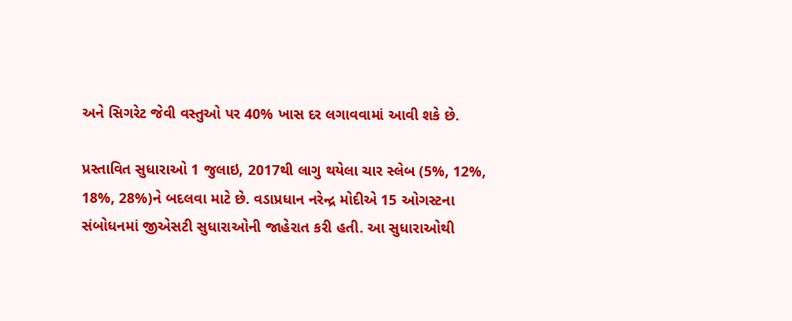અને સિગરેટ જેવી વસ્તુઓ પર 40% ખાસ દર લગાવવામાં આવી શકે છે.

પ્રસ્તાવિત સુધારાઓ 1 જુલાઇ, 2017થી લાગુ થયેલા ચાર સ્લેબ (5%, 12%, 18%, 28%)ને બદલવા માટે છે. વડાપ્રધાન નરેન્દ્ર મોદીએ 15 ઓગસ્ટના સંબોધનમાં જીએસટી સુધારાઓની જાહેરાત કરી હતી. આ સુધારાઓથી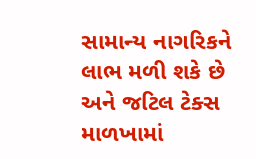સામાન્ય નાગરિકને લાભ મળી શકે છે અને જટિલ ટેક્સ માળખામાં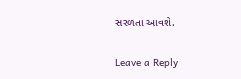સરળતા આવશે.

Leave a Reply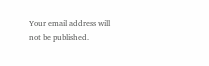Your email address will not be published.